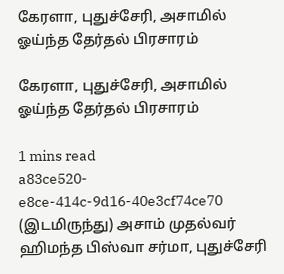கேரளா, புதுச்சேரி, அசாமில் ஓய்ந்த தேர்தல் பிரசாரம்

கேரளா, புதுச்சேரி, அசாமில் ஓய்ந்த தேர்தல் பிரசாரம்

1 mins read
a83ce520-e8ce-414c-9d16-40e3cf74ce70
(இடமிருந்து) அசாம் முதல்வர் ஹிமந்த பிஸ்வா சர்மா, புதுச்சேரி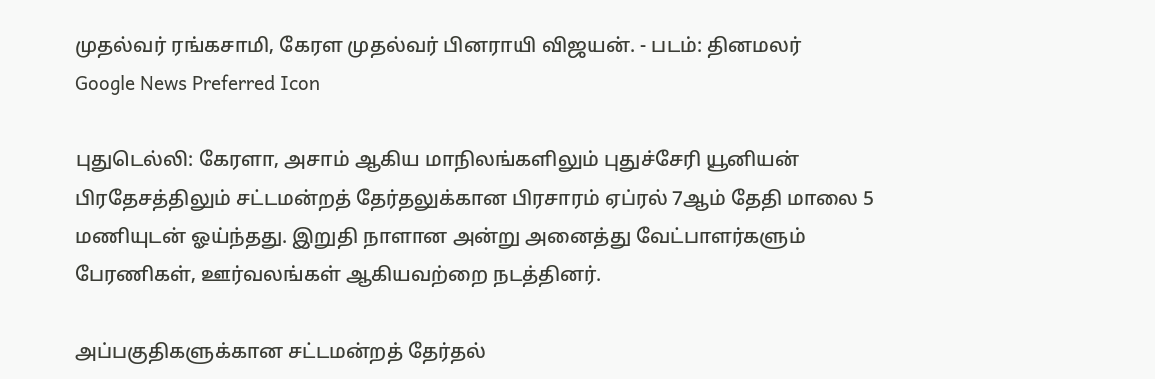முதல்வர் ரங்கசாமி, கேரள முதல்வர் பினராயி விஜயன். - படம்: தினமலர்
Google News Preferred Icon

புதுடெல்லி: கேரளா, அசாம் ஆகிய மாநிலங்களிலும் புதுச்சேரி யூனியன் பிரதேசத்திலும் சட்டமன்றத் தேர்தலுக்கான பிரசாரம் ஏப்ரல் 7ஆம் தேதி மாலை 5 மணியுடன் ஓய்ந்தது. இறுதி நாளான அன்று அனைத்து வேட்பாளர்களும் பேரணிகள், ஊர்வலங்கள் ஆகியவற்றை நடத்தினர்.

அப்பகுதிகளுக்கான சட்டமன்றத் தேர்தல்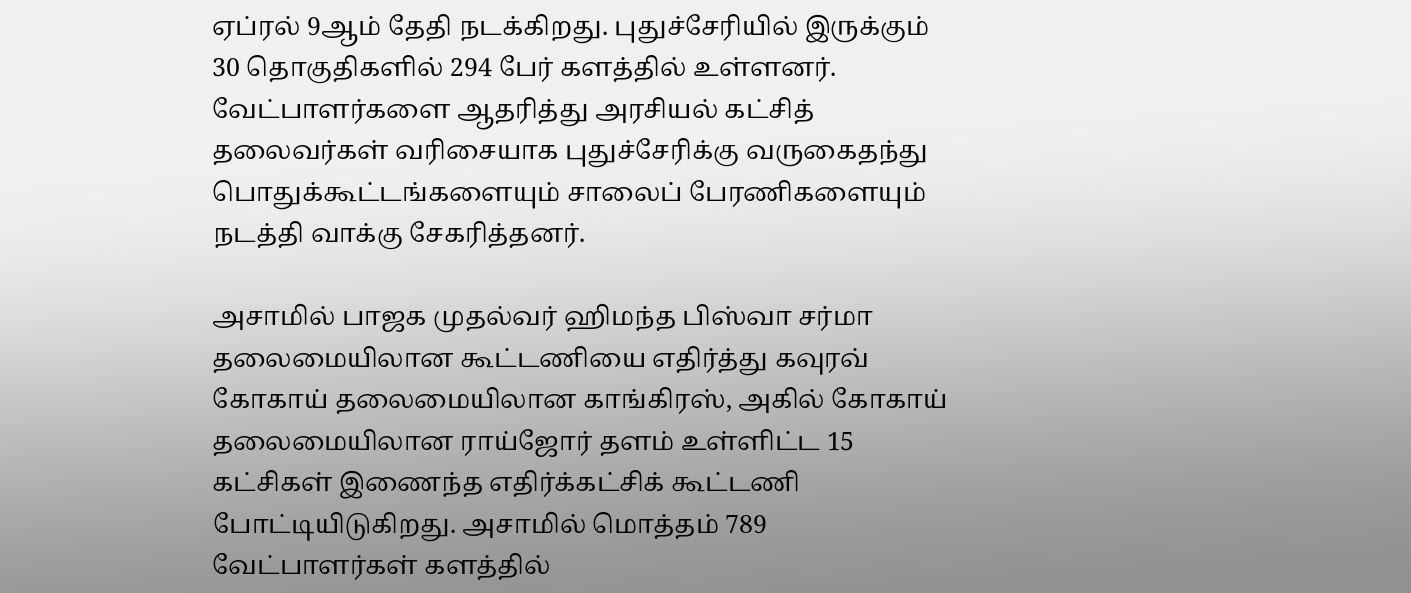ஏப்ரல் 9ஆம் தேதி நடக்கிறது. புதுச்சேரியில் இருக்கும் 30 தொகுதிகளில் 294 பேர் களத்தில் உள்ளனர். வேட்பாளர்களை ஆதரித்து அரசியல் கட்சித் தலைவர்கள் வரிசையாக புதுச்சேரிக்கு வருகைதந்து பொதுக்கூட்டங்களையும் சாலைப் பேரணிகளையும் நடத்தி வாக்கு சேகரித்தனர்.

அசாமில் பாஜக முதல்வர் ஹிமந்த பிஸ்வா சர்மா தலைமையிலான கூட்டணியை எதிர்த்து கவுரவ் கோகாய் தலைமையிலான காங்கிரஸ், அகில் கோகாய் தலைமையிலான ராய்ஜோர் தளம் உள்ளிட்ட 15 கட்சிகள் இணைந்த எதிர்க்கட்சிக் கூட்டணி போட்டியிடுகிறது. அசாமில் மொத்தம் 789 வேட்பாளர்கள் களத்தில்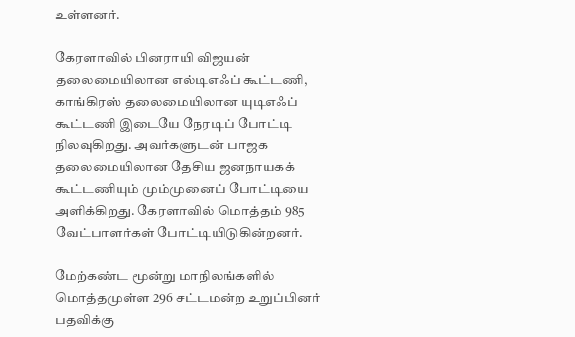உள்ளனர்.

கேரளாவில் பினராயி விஜயன் தலைமையிலான எல்டிஎஃப் கூட்டணி, காங்கிரஸ் தலைமையிலான யுடிஎஃப் கூட்டணி இடையே நேரடிப் போட்டி நிலவுகிறது. அவர்களுடன் பாஜக தலைமையிலான தேசிய ஜனநாயகக் கூட்டணியும் மும்முனைப் போட்டியை அளிக்கிறது. கேரளாவில் மொத்தம் 985 வேட்பாளர்கள் போட்டியிடுகின்றனர்.

மேற்கண்ட மூன்று மாநிலங்களில் மொத்தமுள்ள 296 சட்டமன்ற உறுப்பினர் பதவிக்கு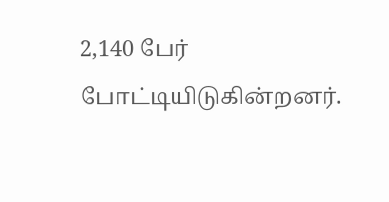2,140 பேர் போட்டியிடுகின்றனர்.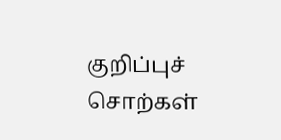குறிப்புச் சொற்கள்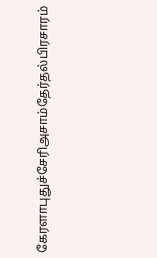கேரளாபுதுச்சேரிஅசாம்தேர்தல்பிரசாரம்